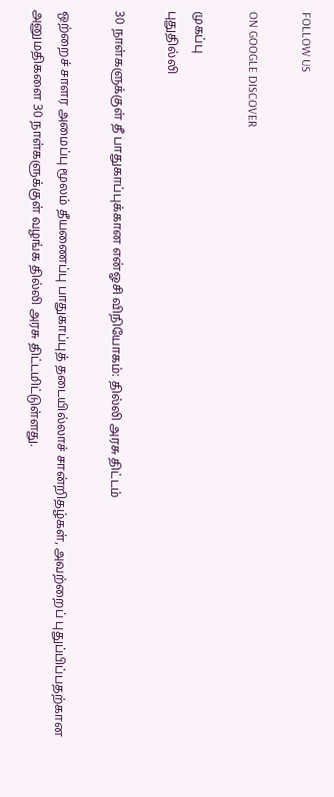FOLLOW US

ON GOOGLE DISCOVER

முகப்பு
புதுதில்லி

30 நாள்களுக்குள் தீ பாதுகாப்புக்கான என்ஓசி விநியோகம்: தில்லி அரசு திட்டம்

ஒற்றைச் சாளர அமைப்பு மூலம் தீயணைப்பு பாதுகாப்புத் தடையில்லாச் சான்றிதழ்கள், அவற்றைப் புதுப்பிப்பதற்கான அனுமதிகளை 30 நாள்களுக்குள் வழங்க தில்லி அரசு திட்டமிட்டுள்ளது.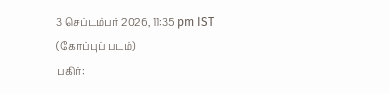3 செப்டம்பர் 2026, 11:35 pm IST
(கோப்புப் படம்)
பகிர்: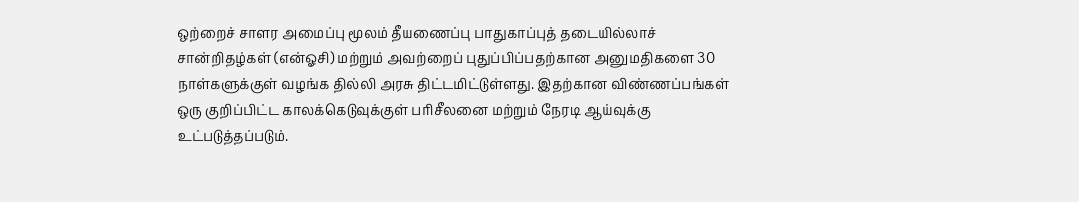ஒற்றைச் சாளர அமைப்பு மூலம் தீயணைப்பு பாதுகாப்புத் தடையில்லாச் சான்றிதழ்கள் (என்ஓசி) மற்றும் அவற்றைப் புதுப்பிப்பதற்கான அனுமதிகளை 30 நாள்களுக்குள் வழங்க தில்லி அரசு திட்டமிட்டுள்ளது. இதற்கான விண்ணப்பங்கள் ஒரு குறிப்பிட்ட காலக்கெடுவுக்குள் பரிசீலனை மற்றும் நேரடி ஆய்வுக்கு உட்படுத்தப்படும்.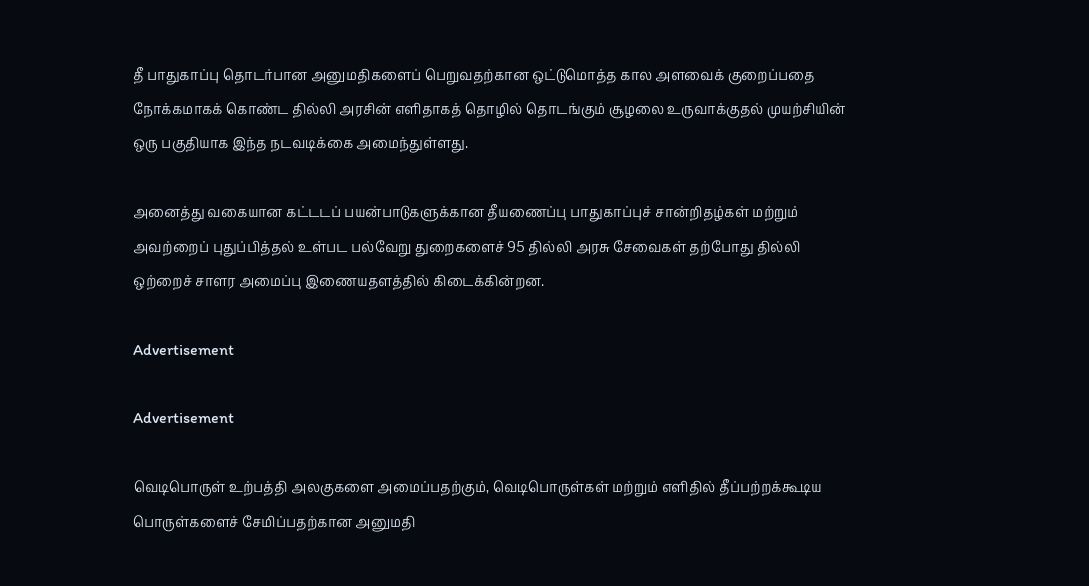தீ பாதுகாப்பு தொடர்பான அனுமதிகளைப் பெறுவதற்கான ஒட்டுமொத்த கால அளவைக் குறைப்பதை நோக்கமாகக் கொண்ட தில்லி அரசின் எளிதாகத் தொழில் தொடங்கும் சூழலை உருவாக்குதல் முயற்சியின் ஒரு பகுதியாக இந்த நடவடிக்கை அமைந்துள்ளது.

அனைத்து வகையான கட்டடப் பயன்பாடுகளுக்கான தீயணைப்பு பாதுகாப்புச் சான்றிதழ்கள் மற்றும் அவற்றைப் புதுப்பித்தல் உள்பட பல்வேறு துறைகளைச் 95 தில்லி அரசு சேவைகள் தற்போது தில்லி ஒற்றைச் சாளர அமைப்பு இணையதளத்தில் கிடைக்கின்றன.

Advertisement

Advertisement

வெடிபொருள் உற்பத்தி அலகுகளை அமைப்பதற்கும், வெடிபொருள்கள் மற்றும் எளிதில் தீப்பற்றக்கூடிய பொருள்களைச் சேமிப்பதற்கான அனுமதி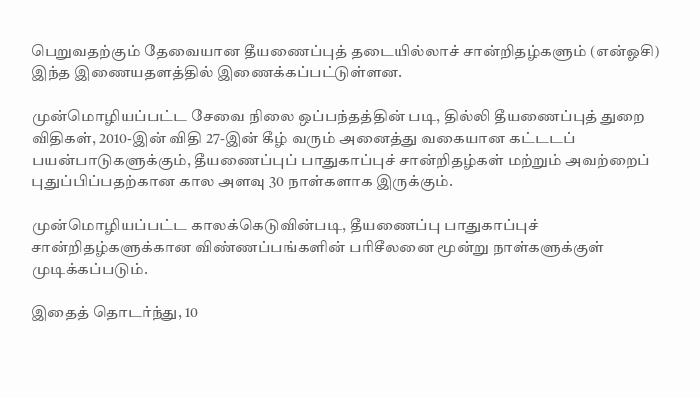பெறுவதற்கும் தேவையான தீயணைப்புத் தடையில்லாச் சான்றிதழ்களும் (என்ஓசி) இந்த இணையதளத்தில் இணைக்கப்பட்டுள்ளன.

முன்மொழியப்பட்ட சேவை நிலை ஒப்பந்தத்தின் படி, தில்லி தீயணைப்புத் துறை விதிகள், 2010-இன் விதி 27-இன் கீழ் வரும் அனைத்து வகையான கட்டடப் பயன்பாடுகளுக்கும், தீயணைப்புப் பாதுகாப்புச் சான்றிதழ்கள் மற்றும் அவற்றைப் புதுப்பிப்பதற்கான கால அளவு 30 நாள்களாக இருக்கும்.

முன்மொழியப்பட்ட காலக்கெடுவின்படி, தீயணைப்பு பாதுகாப்புச் சான்றிதழ்களுக்கான விண்ணப்பங்களின் பரிசீலனை மூன்று நாள்களுக்குள் முடிக்கப்படும்.

இதைத் தொடர்ந்து, 10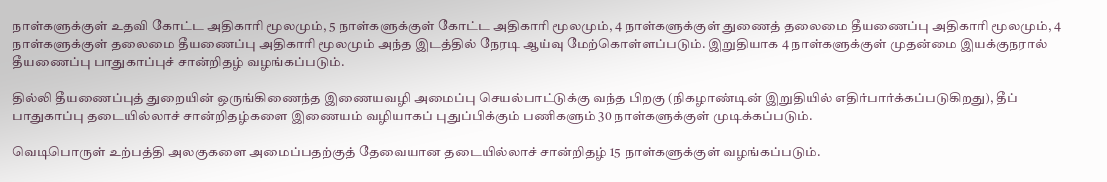நாள்களுக்குள் உதவி கோட்ட அதிகாரி மூலமும், 5 நாள்களுக்குள் கோட்ட அதிகாரி மூலமும், 4 நாள்களுக்குள் துணைத் தலைமை தீயணைப்பு அதிகாரி மூலமும், 4 நாள்களுக்குள் தலைமை தீயணைப்பு அதிகாரி மூலமும் அந்த இடத்தில் நேரடி ஆய்வு மேற்கொள்ளப்படும். இறுதியாக 4 நாள்களுக்குள் முதன்மை இயக்குநரால் தீயணைப்பு பாதுகாப்புச் சான்றிதழ் வழங்கப்படும்.

தில்லி தீயணைப்புத் துறையின் ஒருங்கிணைந்த இணையவழி அமைப்பு செயல்பாட்டுக்கு வந்த பிறகு (நிகழாண்டின் இறுதியில் எதிர்பார்க்கப்படுகிறது), தீப் பாதுகாப்பு தடையில்லாச் சான்றிதழ்களை இணையம் வழியாகப் புதுப்பிக்கும் பணிகளும் 30 நாள்களுக்குள் முடிக்கப்படும்.

வெடிபொருள் உற்பத்தி அலகுகளை அமைப்பதற்குத் தேவையான தடையில்லாச் சான்றிதழ் 15 நாள்களுக்குள் வழங்கப்படும்.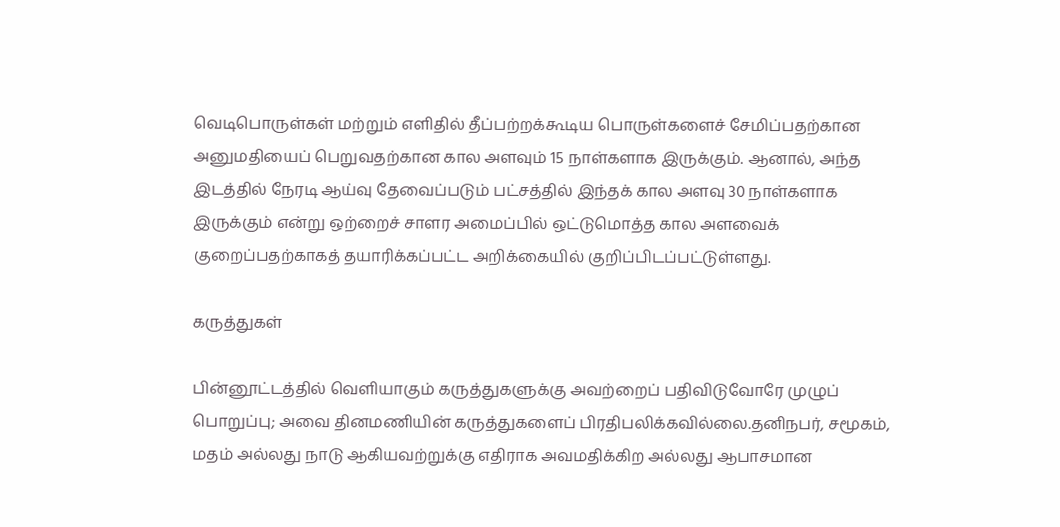வெடிபொருள்கள் மற்றும் எளிதில் தீப்பற்றக்கூடிய பொருள்களைச் சேமிப்பதற்கான அனுமதியைப் பெறுவதற்கான கால அளவும் 15 நாள்களாக இருக்கும். ஆனால், அந்த இடத்தில் நேரடி ஆய்வு தேவைப்படும் பட்சத்தில் இந்தக் கால அளவு 30 நாள்களாக இருக்கும் என்று ஒற்றைச் சாளர அமைப்பில் ஒட்டுமொத்த கால அளவைக் குறைப்பதற்காகத் தயாரிக்கப்பட்ட அறிக்கையில் குறிப்பிடப்பட்டுள்ளது.

கருத்துகள்

பின்னூட்டத்தில் வெளியாகும் கருத்துகளுக்கு அவற்றைப் பதிவிடுவோரே முழுப் பொறுப்பு; அவை தினமணியின் கருத்துகளைப் பிரதிபலிக்கவில்லை.தனிநபர், சமூகம், மதம் அல்லது நாடு ஆகியவற்றுக்கு எதிராக அவமதிக்கிற அல்லது ஆபாசமான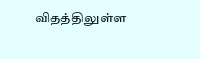விதத்திலுள்ள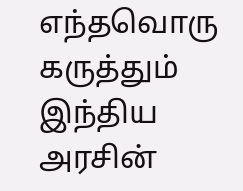எந்தவொரு கருத்தும் இந்திய அரசின்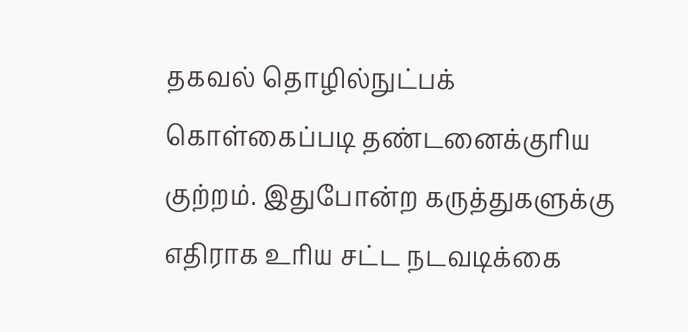தகவல் தொழில்நுட்பக் கொள்கைப்படி தண்டனைக்குரிய குற்றம். இதுபோன்ற கருத்துகளுக்கு எதிராக உரிய சட்ட நடவடிக்கை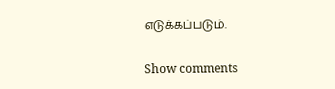எடுக்கப்படும்.

Show comments